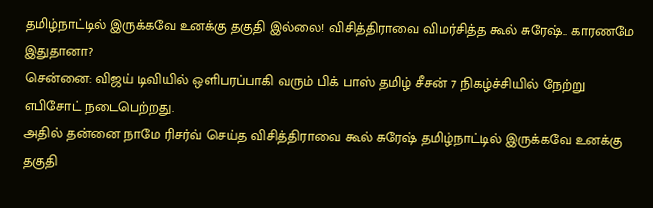தமிழ்நாட்டில் இருக்கவே உனக்கு தகுதி இல்லை! விசித்திராவை விமர்சித்த கூல் சுரேஷ்.. காரணமே இதுதானா?
சென்னை: விஜய் டிவியில் ஒளிபரப்பாகி வரும் பிக் பாஸ் தமிழ் சீசன் 7 நிகழ்ச்சியில் நேற்று எபிசோட் நடைபெற்றது.
அதில் தன்னை நாமே ரிசர்வ் செய்த விசித்திராவை கூல் சுரேஷ் தமிழ்நாட்டில் இருக்கவே உனக்கு தகுதி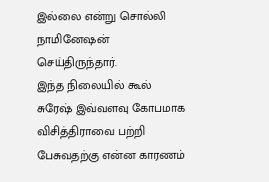இல்லை என்று சொல்லி நாமினேஷன் செய்திருந்தார்.
இந்த நிலையில் கூல் சுரேஷ் இவ்வளவு கோபமாக விசித்திராவை பற்றி பேசுவதற்கு என்ன காரணம்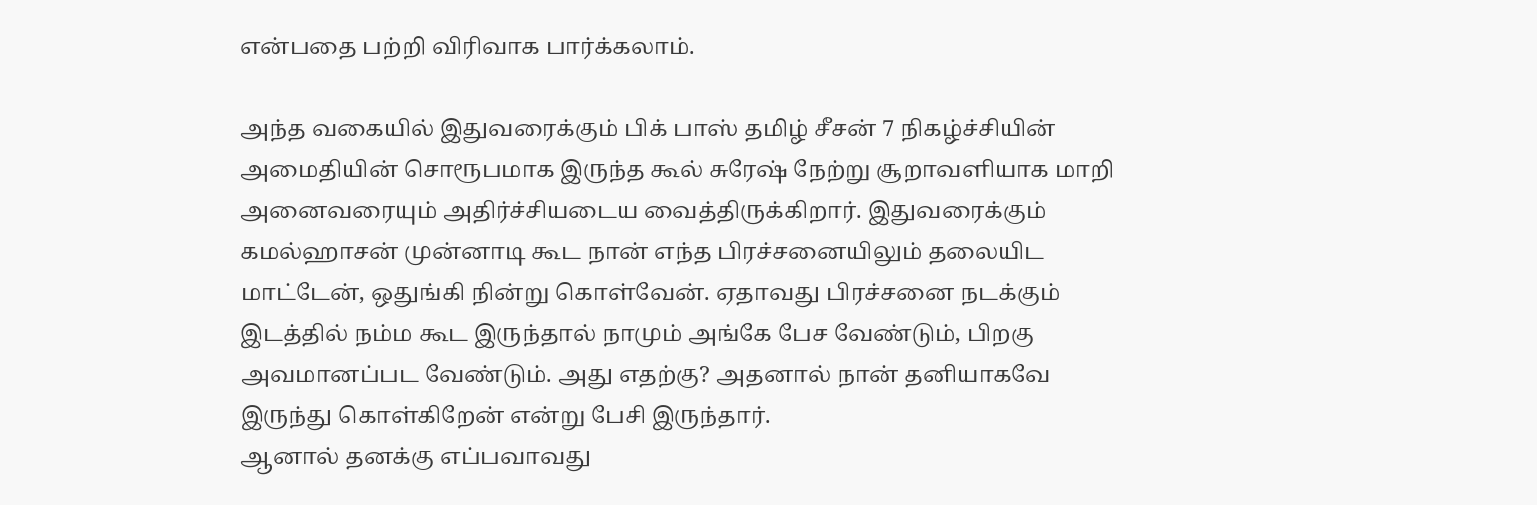என்பதை பற்றி விரிவாக பார்க்கலாம்.

அந்த வகையில் இதுவரைக்கும் பிக் பாஸ் தமிழ் சீசன் 7 நிகழ்ச்சியின் அமைதியின் சொரூபமாக இருந்த கூல் சுரேஷ் நேற்று சூறாவளியாக மாறி அனைவரையும் அதிர்ச்சியடைய வைத்திருக்கிறார். இதுவரைக்கும் கமல்ஹாசன் முன்னாடி கூட நான் எந்த பிரச்சனையிலும் தலையிட மாட்டேன், ஒதுங்கி நின்று கொள்வேன். ஏதாவது பிரச்சனை நடக்கும் இடத்தில் நம்ம கூட இருந்தால் நாமும் அங்கே பேச வேண்டும், பிறகு அவமானப்பட வேண்டும். அது எதற்கு? அதனால் நான் தனியாகவே இருந்து கொள்கிறேன் என்று பேசி இருந்தார்.
ஆனால் தனக்கு எப்பவாவது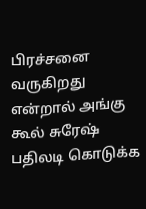பிரச்சனை வருகிறது என்றால் அங்கு கூல் சுரேஷ் பதிலடி கொடுக்க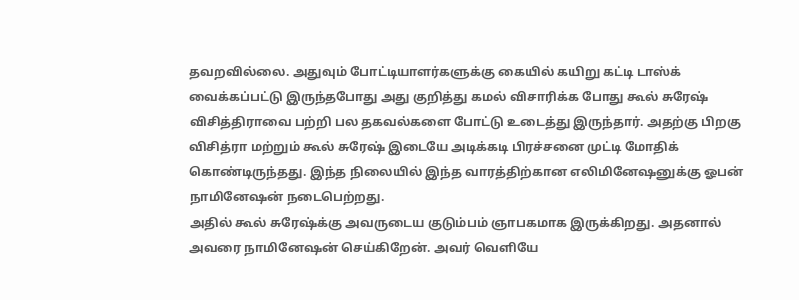தவறவில்லை. அதுவும் போட்டியாளர்களுக்கு கையில் கயிறு கட்டி டாஸ்க் வைக்கப்பட்டு இருந்தபோது அது குறித்து கமல் விசாரிக்க போது கூல் சுரேஷ் விசித்திராவை பற்றி பல தகவல்களை போட்டு உடைத்து இருந்தார். அதற்கு பிறகு விசித்ரா மற்றும் கூல் சுரேஷ் இடையே அடிக்கடி பிரச்சனை முட்டி மோதிக் கொண்டிருந்தது. இந்த நிலையில் இந்த வாரத்திற்கான எலிமினேஷனுக்கு ஓபன் நாமினேஷன் நடைபெற்றது.
அதில் கூல் சுரேஷ்க்கு அவருடைய குடும்பம் ஞாபகமாக இருக்கிறது. அதனால் அவரை நாமினேஷன் செய்கிறேன். அவர் வெளியே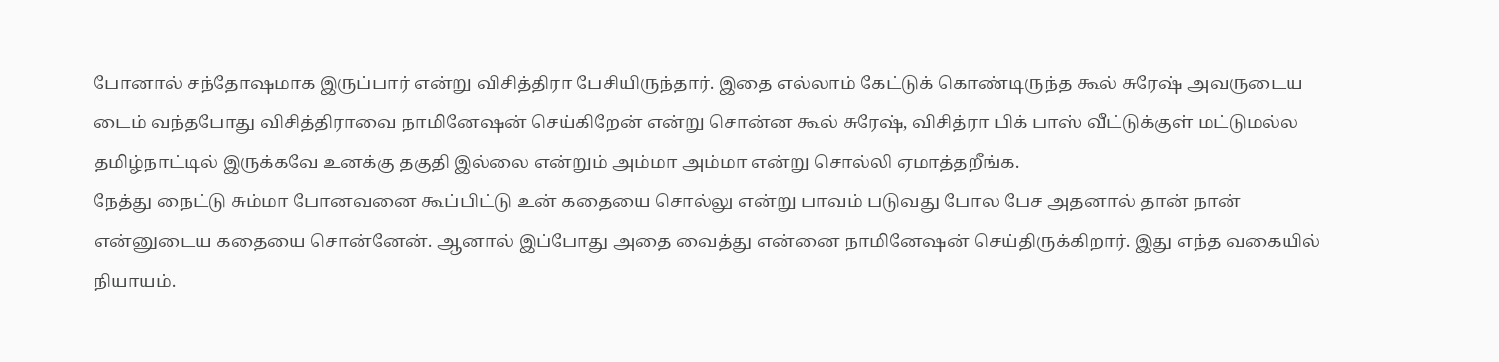போனால் சந்தோஷமாக இருப்பார் என்று விசித்திரா பேசியிருந்தார். இதை எல்லாம் கேட்டுக் கொண்டிருந்த கூல் சுரேஷ் அவருடைய டைம் வந்தபோது விசித்திராவை நாமினேஷன் செய்கிறேன் என்று சொன்ன கூல் சுரேஷ், விசித்ரா பிக் பாஸ் வீட்டுக்குள் மட்டுமல்ல தமிழ்நாட்டில் இருக்கவே உனக்கு தகுதி இல்லை என்றும் அம்மா அம்மா என்று சொல்லி ஏமாத்தறீங்க.
நேத்து நைட்டு சும்மா போனவனை கூப்பிட்டு உன் கதையை சொல்லு என்று பாவம் படுவது போல பேச அதனால் தான் நான் என்னுடைய கதையை சொன்னேன். ஆனால் இப்போது அதை வைத்து என்னை நாமினேஷன் செய்திருக்கிறார். இது எந்த வகையில் நியாயம்.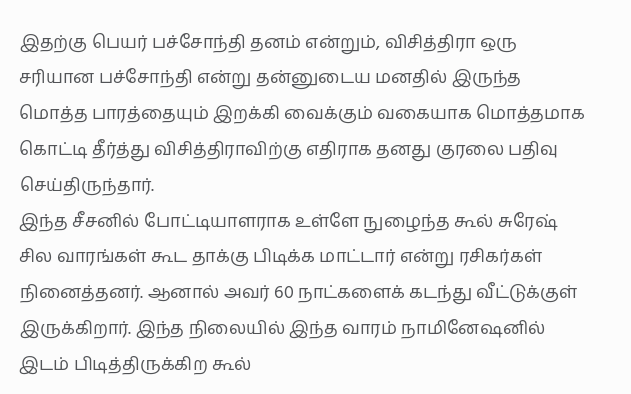இதற்கு பெயர் பச்சோந்தி தனம் என்றும், விசித்திரா ஒரு சரியான பச்சோந்தி என்று தன்னுடைய மனதில் இருந்த மொத்த பாரத்தையும் இறக்கி வைக்கும் வகையாக மொத்தமாக கொட்டி தீர்த்து விசித்திராவிற்கு எதிராக தனது குரலை பதிவு செய்திருந்தார்.
இந்த சீசனில் போட்டியாளராக உள்ளே நுழைந்த கூல் சுரேஷ் சில வாரங்கள் கூட தாக்கு பிடிக்க மாட்டார் என்று ரசிகர்கள் நினைத்தனர். ஆனால் அவர் 60 நாட்களைக் கடந்து வீட்டுக்குள் இருக்கிறார். இந்த நிலையில் இந்த வாரம் நாமினேஷனில் இடம் பிடித்திருக்கிற கூல்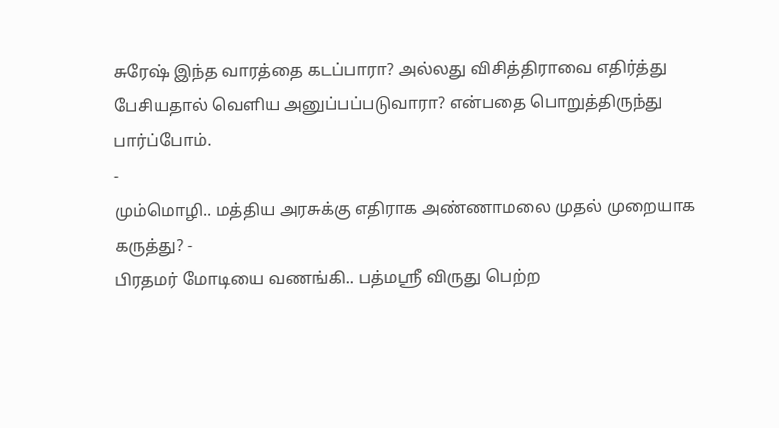சுரேஷ் இந்த வாரத்தை கடப்பாரா? அல்லது விசித்திராவை எதிர்த்து பேசியதால் வெளிய அனுப்பப்படுவாரா? என்பதை பொறுத்திருந்து பார்ப்போம்.
-
மும்மொழி.. மத்திய அரசுக்கு எதிராக அண்ணாமலை முதல் முறையாக கருத்து? -
பிரதமர் மோடியை வணங்கி.. பத்மஸ்ரீ விருது பெற்ற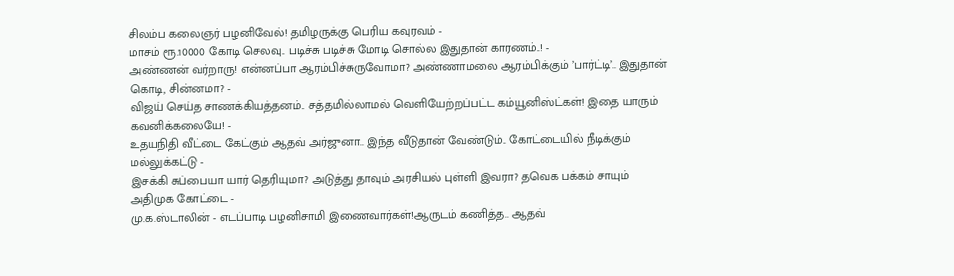சிலம்ப கலைஞர் பழனிவேல்! தமிழருக்கு பெரிய கவுரவம் -
மாசம் ரூ.10000 கோடி செலவு.. படிச்சு படிச்சு மோடி சொல்ல இதுதான் காரணம்..! -
அண்ணன் வர்றாரு! என்னப்பா ஆரம்பிச்சுருவோமா? அண்ணாமலை ஆரம்பிக்கும் ’பார்ட்டி’.. இதுதான் கொடி, சின்னமா? -
விஜய் செய்த சாணக்கியத்தனம்.. சத்தமில்லாமல் வெளியேற்றப்பட்ட கம்யூனிஸ்ட்கள்! இதை யாரும் கவனிக்கலையே! -
உதயநிதி வீட்டை கேட்கும் ஆதவ் அர்ஜுனா.. இந்த வீடுதான் வேண்டும்.. கோட்டையில் நீடிக்கும் மல்லுக்கட்டு -
இசக்கி சுப்பையா யார் தெரியுமா? அடுத்து தாவும் அரசியல் புள்ளி இவரா? தவெக பக்கம் சாயும் அதிமுக கோட்டை -
மு.க.ஸ்டாலின் - எடப்பாடி பழனிசாமி இணைவார்கள்!ஆருடம் கணித்த.. ஆதவ்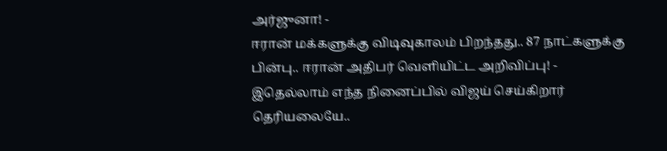அர்ஜுனா! -
ஈரான் மக்களுக்கு விடிவுகாலம் பிறந்தது.. 87 நாட்களுக்கு பின்பு.. ஈரான் அதிபர் வெளியிட்ட அறிவிப்பு! -
இதெல்லாம் எந்த நினைப்பில் விஜய் செய்கிறார் தெரியலையே..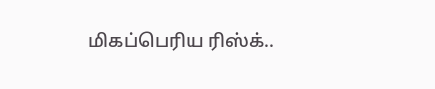மிகப்பெரிய ரிஸ்க்..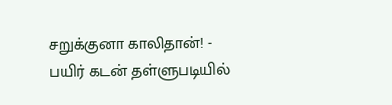சறுக்குனா காலிதான்! -
பயிர் கடன் தள்ளுபடியில்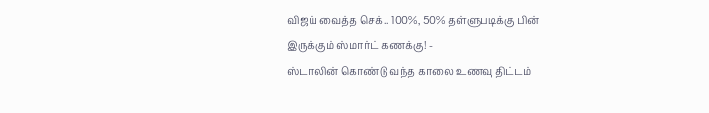விஜய் வைத்த செக்.. 100%, 50% தள்ளுபடிக்கு பின் இருக்கும் ஸ்மார்ட் கணக்கு! -
ஸ்டாலின் கொண்டு வந்த காலை உணவு திட்டம்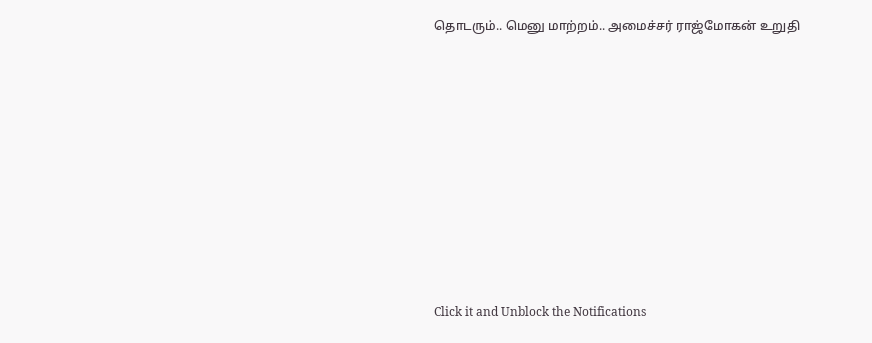தொடரும்.. மெனு மாற்றம்.. அமைச்சர் ராஜ்மோகன் உறுதி












Click it and Unblock the Notifications